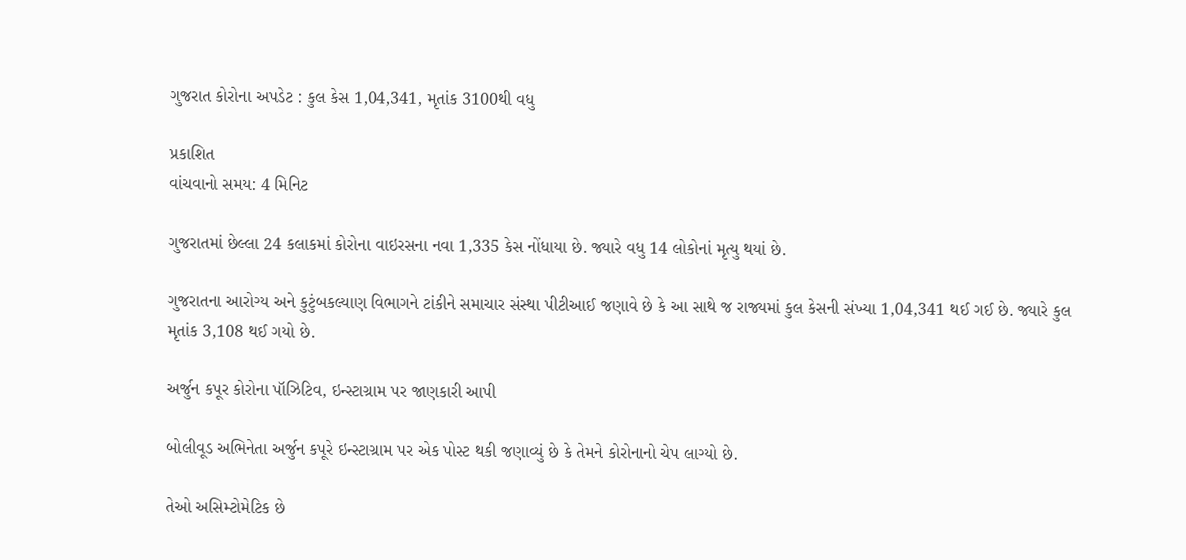ગુજરાત કોરોના અપડેટ : કુલ કેસ 1,04,341, મૃતાંક 3100થી વધુ

પ્રકાશિત
વાંચવાનો સમય: 4 મિનિટ

ગુજરાતમાં છેલ્લા 24 કલાકમાં કોરોના વાઇરસના નવા 1,335 કેસ નોંધાયા છે. જ્યારે વધુ 14 લોકોનાં મૃત્યુ થયાં છે.

ગુજરાતના આરોગ્ય અને કુટુંબકલ્યાણ વિભાગને ટાંકીને સમાચાર સંસ્થા પીટીઆઈ જણાવે છે કે આ સાથે જ રાજ્યમાં કુલ કેસની સંખ્યા 1,04,341 થઈ ગઈ છે. જ્યારે કુલ મૃતાંક 3,108 થઈ ગયો છે.

અર્જુન કપૂર કોરોના પૉઝિટિવ, ઇન્સ્ટાગ્રામ પર જાણકારી આપી

બોલીવૂડ અભિનેતા અર્જુન કપૂરે ઇન્સ્ટાગ્રામ પર એક પોસ્ટ થકી જણાવ્યું છે કે તેમને કોરોનાનો ચેપ લાગ્યો છે.

તેઓ અસિમ્ટોમેટિક છે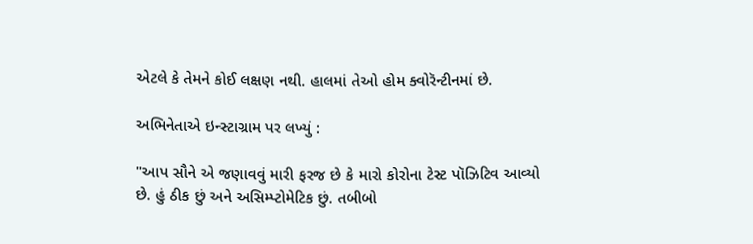એટલે કે તેમને કોઈ લક્ષણ નથી. હાલમાં તેઓ હોમ ક્વોરૅન્ટીનમાં છે.

અભિનેતાએ ઇન્સ્ટાગ્રામ પર લખ્યું :

"આપ સૌને એ જણાવવું મારી ફરજ છે કે મારો કોરોના ટેસ્ટ પૉઝિટિવ આવ્યો છે. હું ઠીક છું અને અસિમ્પ્ટોમેટિક છું. તબીબો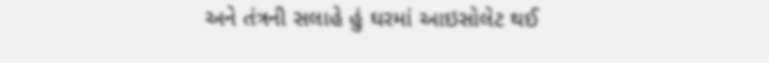અને તંત્રની સલાહે હું ઘરમાં આઇસોલેટ થઈ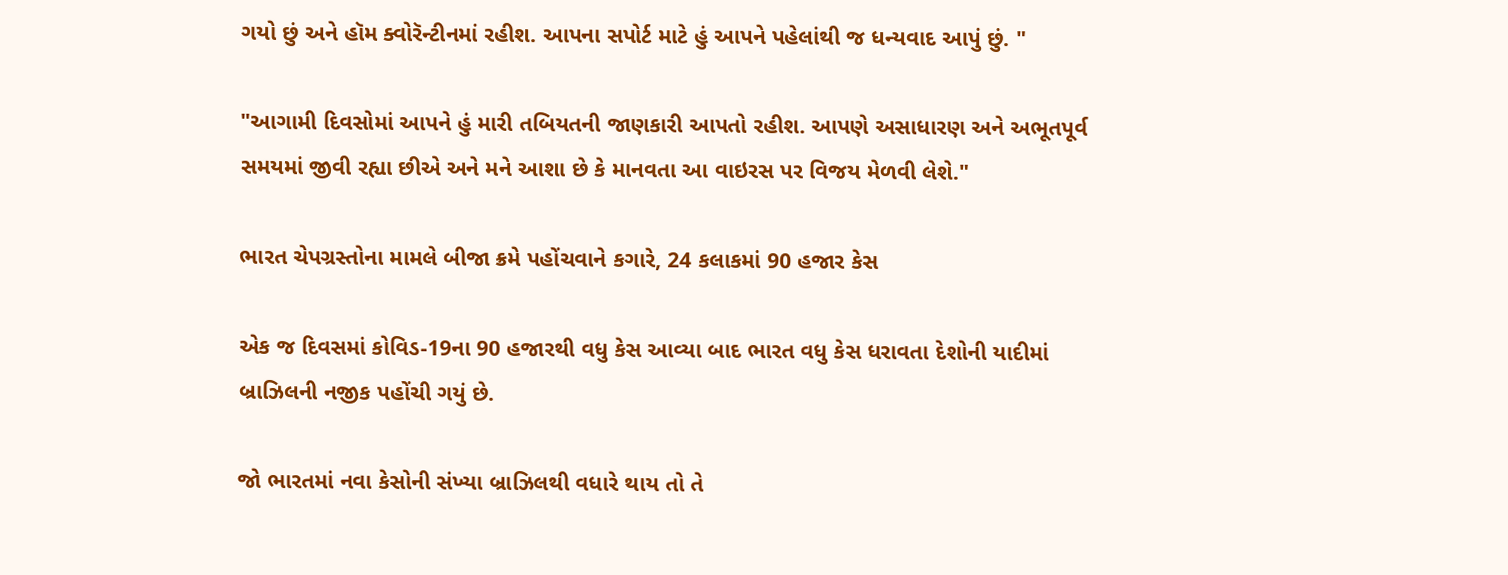ગયો છું અને હૉમ ક્વોરૅન્ટીનમાં રહીશ. આપના સપોર્ટ માટે હું આપને પહેલાંથી જ ધન્યવાદ આપું છું. "

"આગામી દિવસોમાં આપને હું મારી તબિયતની જાણકારી આપતો રહીશ. આપણે અસાધારણ અને અભૂતપૂર્વ સમયમાં જીવી રહ્યા છીએ અને મને આશા છે કે માનવતા આ વાઇરસ પર વિજય મેળવી લેશે."

ભારત ચેપગ્રસ્તોના મામલે બીજા ક્રમે પહોંચવાને કગારે, 24 કલાકમાં 90 હજાર કેસ

એક જ દિવસમાં કોવિડ-19ના 90 હજારથી વધુ કેસ આવ્યા બાદ ભારત વધુ કેસ ધરાવતા દેશોની યાદીમાં બ્રાઝિલની નજીક પહોંચી ગયું છે.

જો ભારતમાં નવા કેસોની સંખ્યા બ્રાઝિલથી વધારે થાય તો તે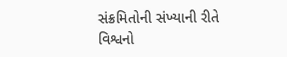સંક્રમિતોની સંખ્યાની રીતે વિશ્વનો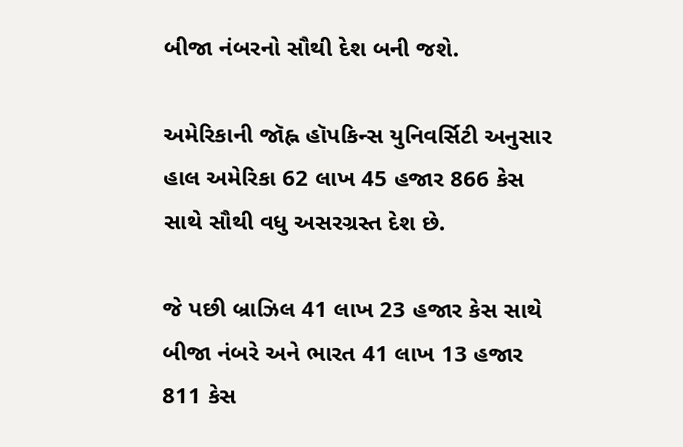બીજા નંબરનો સૌથી દેશ બની જશે.

અમેરિકાની જૉહ્ન હૉપકિન્સ યુનિવર્સિટી અનુસાર હાલ અમેરિકા 62 લાખ 45 હજાર 866 કેસ સાથે સૌથી વધુ અસરગ્રસ્ત દેશ છે.

જે પછી બ્રાઝિલ 41 લાખ 23 હજાર કેસ સાથે બીજા નંબરે અને ભારત 41 લાખ 13 હજાર 811 કેસ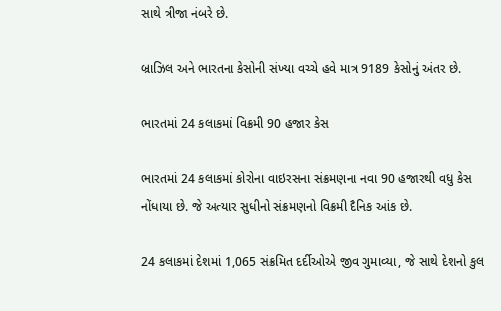સાથે ત્રીજા નંબરે છે.

બ્રાઝિલ અને ભારતના કેસોની સંખ્યા વચ્ચે હવે માત્ર 9189 કેસોનું અંતર છે.

ભારતમાં 24 કલાકમાં વિક્રમી 90 હજાર કેસ

ભારતમાં 24 કલાકમાં કોરોના વાઇરસના સંક્રમણના નવા 90 હજારથી વધુ કેસ નોંધાયા છે. જે અત્યાર સુધીનો સંક્રમણનો વિક્રમી દૈનિક આંક છે.

24 કલાકમાં દેશમાં 1,065 સંક્રમિત દર્દીઓએ જીવ ગુમાવ્યા, જે સાથે દેશનો કુલ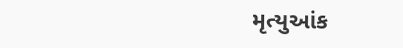મૃત્યુઆંક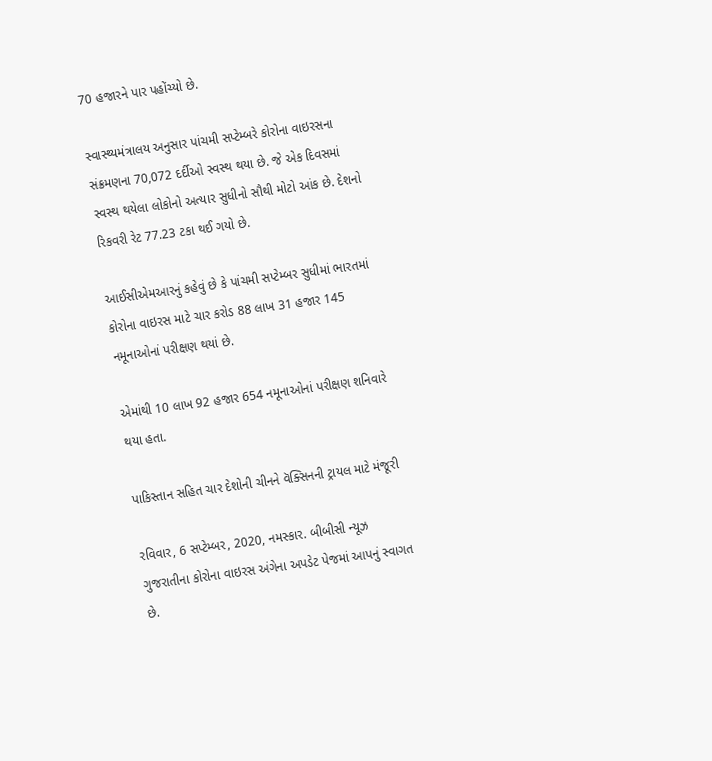70 હજારને પાર પહોંચ્યો છે.

સ્વાસ્થ્યમંત્રાલય અનુસાર પાંચમી સપ્ટેમ્બરે કોરોના વાઇરસના સંક્રમણના 70,072 દર્દીઓ સ્વસ્થ થયા છે. જે એક દિવસમાં સ્વસ્થ થયેલા લોકોનો અત્યાર સુધીનો સૌથી મોટો આંક છે. દેશનો રિકવરી રેટ 77.23 ટકા થઈ ગયો છે.

આઈસીએમઆરનું કહેવું છે કે પાંચમી સપ્ટેમ્બર સુધીમાં ભારતમાં કોરોના વાઇરસ માટે ચાર કરોડ 88 લાખ 31 હજાર 145 નમૂનાઓનાં પરીક્ષણ થયાં છે.

એમાંથી 10 લાખ 92 હજાર 654 નમૂનાઓનાં પરીક્ષણ શનિવારે થયા હતા.

પાકિસ્તાન સહિત ચાર દેશોની ચીનને વૅક્સિનની ટ્રાયલ માટે મંજૂરી

રવિવાર, 6 સપ્ટેમ્બર, 2020, નમસ્કાર. બીબીસી ન્યૂઝ ગુજરાતીના કોરોના વાઇરસ અંગેના અપડેટ પેજમાં આપનું સ્વાગત છે.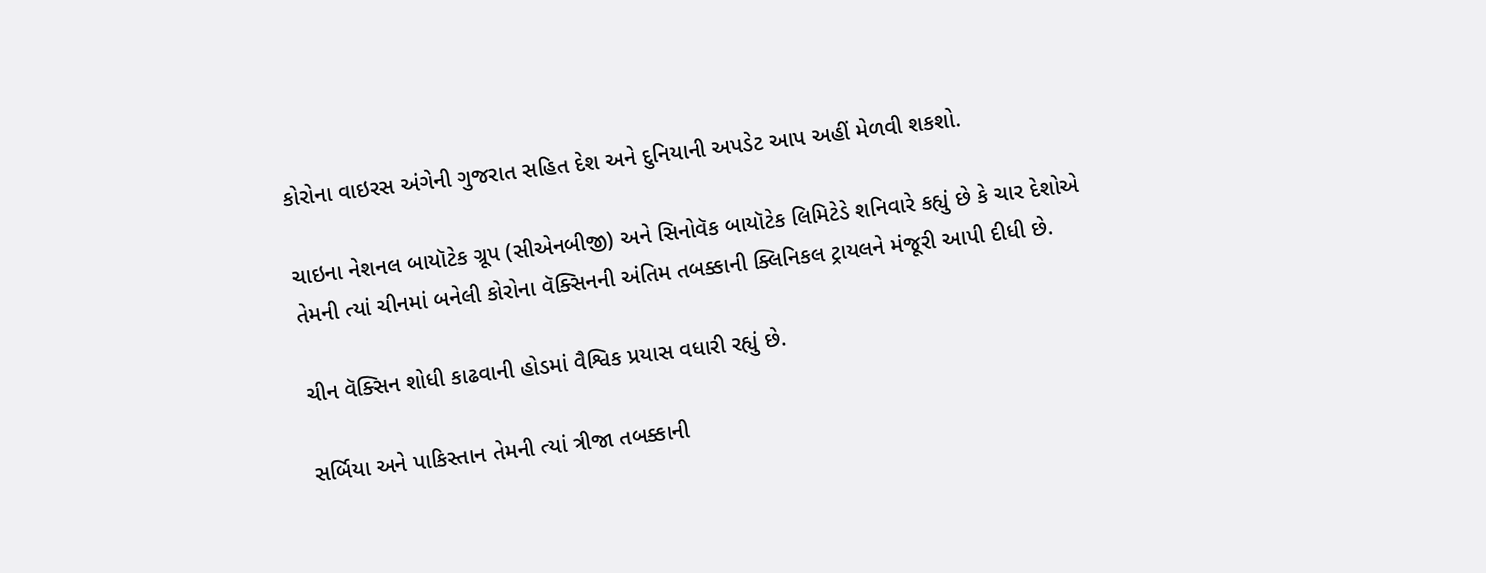કોરોના વાઇરસ અંગેની ગુજરાત સહિત દેશ અને દુનિયાની અપડેટ આપ અહીં મેળવી શકશો.

ચાઇના નેશનલ બાયૉટેક ગ્રૂપ (સીએનબીજી) અને સિનોવૅક બાયૉટેક લિમિટેડે શનિવારે કહ્યું છે કે ચાર દેશોએ તેમની ત્યાં ચીનમાં બનેલી કોરોના વૅક્સિનની અંતિમ તબક્કાની ક્લિનિકલ ટ્રાયલને મંજૂરી આપી દીધી છે.

ચીન વૅક્સિન શોધી કાઢવાની હોડમાં વૈશ્વિક પ્રયાસ વધારી રહ્યું છે.

સર્બિયા અને પાકિસ્તાન તેમની ત્યાં ત્રીજા તબક્કાની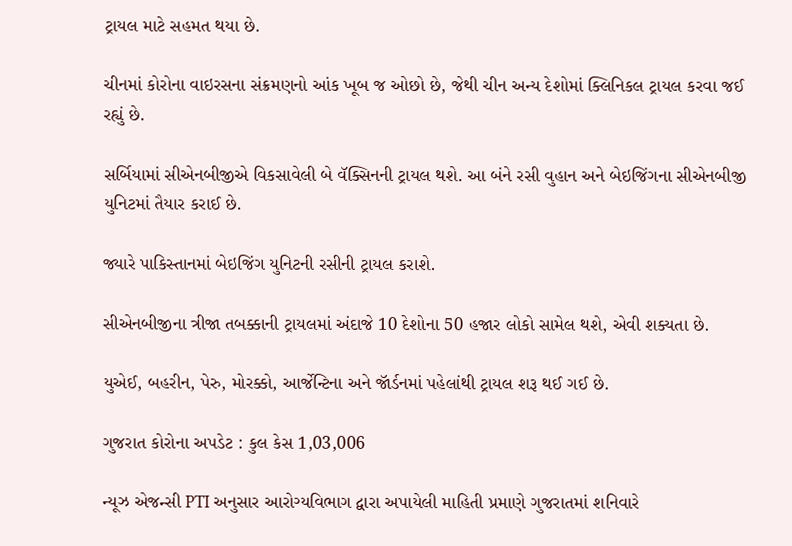ટ્રાયલ માટે સહમત થયા છે.

ચીનમાં કોરોના વાઇરસના સંક્રમણનો આંક ખૂબ જ ઓછો છે, જેથી ચીન અન્ય દેશોમાં ક્લિનિકલ ટ્રાયલ કરવા જઈ રહ્યું છે.

સર્બિયામાં સીએનબીજીએ વિકસાવેલી બે વૅક્સિનની ટ્રાયલ થશે. આ બંને રસી વુહાન અને બેઇજિંગના સીએનબીજી યુનિટમાં તૈયાર કરાઈ છે.

જ્યારે પાકિસ્તાનમાં બેઇજિંગ યુનિટની રસીની ટ્રાયલ કરાશે.

સીએનબીજીના ત્રીજા તબક્કાની ટ્રાયલમાં અંદાજે 10 દેશોના 50 હજાર લોકો સામેલ થશે, એવી શક્યતા છે.

યુએઈ, બહરીન, પેરુ, મોરક્કો, આર્જેન્ટિના અને જૉર્ડનમાં પહેલાંથી ટ્રાયલ શરૂ થઈ ગઈ છે.

ગુજરાત કોરોના અપડેટ : કુલ કેસ 1,03,006

ન્યૂઝ એજન્સી PTI અનુસાર આરોગ્યવિભાગ દ્વારા અપાયેલી માહિતી પ્રમાણે ગુજરાતમાં શનિવારે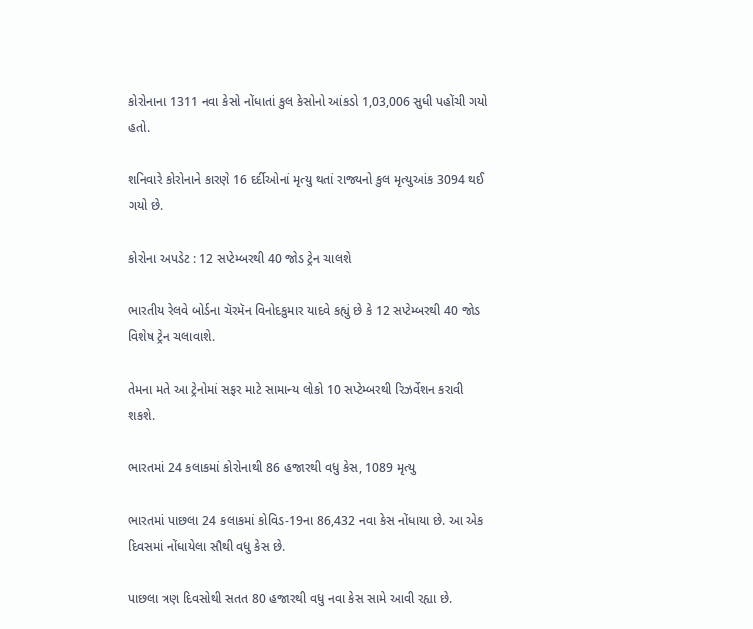કોરોનાના 1311 નવા કેસો નોંધાતાં કુલ કેસોનો આંકડો 1,03,006 સુધી પહોંચી ગયો હતો.

શનિવારે કોરોનાને કારણે 16 દર્દીઓનાં મૃત્યુ થતાં રાજ્યનો કુલ મૃત્યુઆંક 3094 થઈ ગયો છે.

કોરોના અપડેટ : 12 સપ્ટેમ્બરથી 40 જોડ ટ્રેન ચાલશે

ભારતીય રેલવે બોર્ડના ચૅરમૅન વિનોદકુમાર યાદવે કહ્યું છે કે 12 સપ્ટેમ્બરથી 40 જોડ વિશેષ ટ્રેન ચલાવાશે.

તેમના મતે આ ટ્રેનોમાં સફર માટે સામાન્ય લોકો 10 સપ્ટેમ્બરથી રિઝર્વેશન કરાવી શકશે.

ભારતમાં 24 કલાકમાં કોરોનાથી 86 હજારથી વધુ કેસ, 1089 મૃત્યુ

ભારતમાં પાછલા 24 કલાકમાં કોવિડ-19ના 86,432 નવા કેસ નોંધાયા છે. આ એક દિવસમાં નોંધાયેલા સૌથી વધુ કેસ છે.

પાછલા ત્રણ દિવસોથી સતત 80 હજારથી વધુ નવા કેસ સામે આવી રહ્યા છે.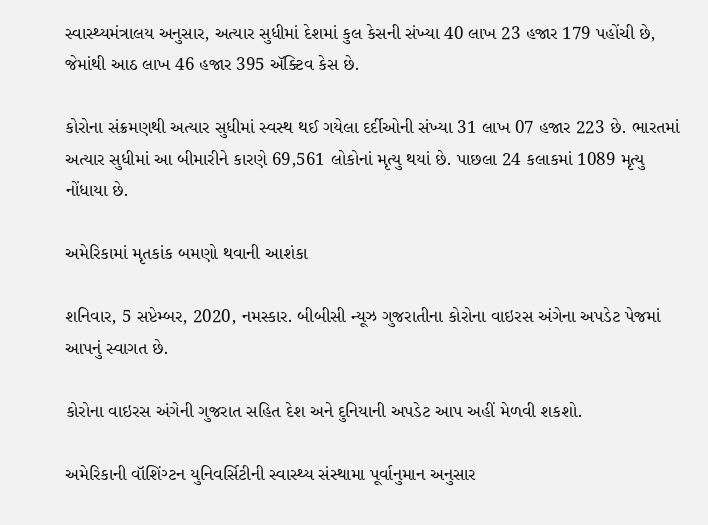સ્વાસ્થ્યમંત્રાલય અનુસાર, અત્યાર સુધીમાં દેશમાં કુલ કેસની સંખ્યા 40 લાખ 23 હજાર 179 પહોંચી છે, જેમાંથી આઠ લાખ 46 હજાર 395 ઍક્ટિવ કેસ છે.

કોરોના સંક્રમણથી અત્યાર સુધીમાં સ્વસ્થ થઈ ગયેલા દર્દીઓની સંખ્યા 31 લાખ 07 હજાર 223 છે. ભારતમાં અત્યાર સુધીમાં આ બીમારીને કારણે 69,561 લોકોનાં મૃત્યુ થયાં છે. પાછલા 24 કલાકમાં 1089 મૃત્યુ નોંધાયા છે.

અમેરિકામાં મૃતકાંક બમણો થવાની આશંકા

શનિવાર, 5 સપ્ટેમ્બર, 2020, નમસ્કાર. બીબીસી ન્યૂઝ ગુજરાતીના કોરોના વાઇરસ અંગેના અપડેટ પેજમાં આપનું સ્વાગત છે.

કોરોના વાઇરસ અંગેની ગુજરાત સહિત દેશ અને દુનિયાની અપડેટ આપ અહીં મેળવી શકશો.

અમેરિકાની વૉશિંગ્ટન યુનિવર્સિટીની સ્વાસ્થ્ય સંસ્થામા પૂર્વાનુમાન અનુસાર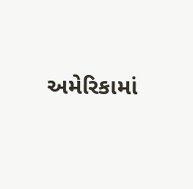અમેરિકામાં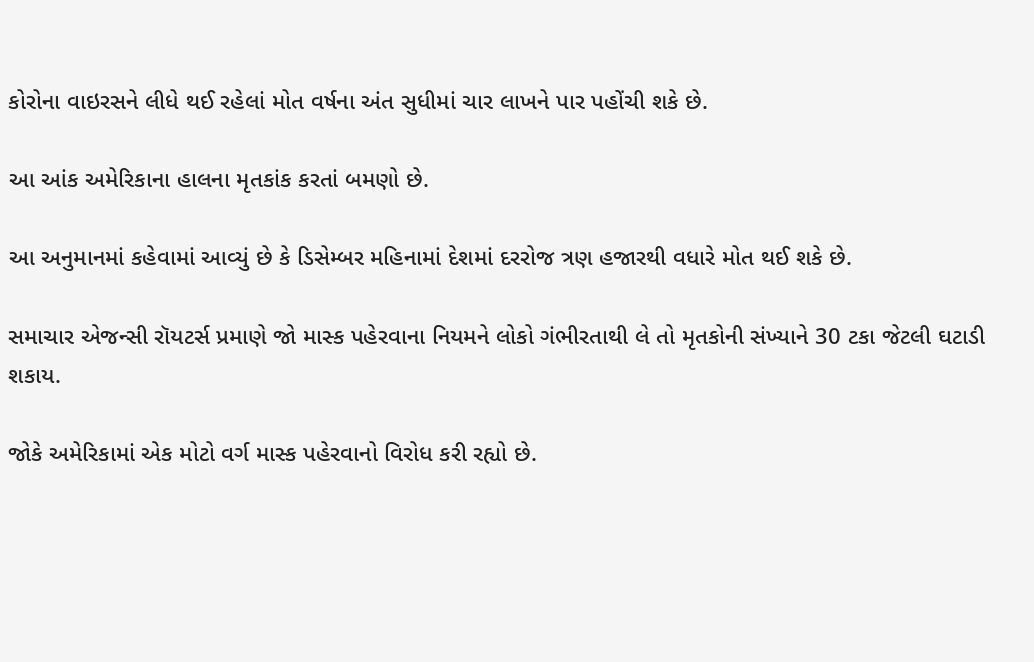કોરોના વાઇરસને લીધે થઈ રહેલાં મોત વર્ષના અંત સુધીમાં ચાર લાખને પાર પહોંચી શકે છે.

આ આંક અમેરિકાના હાલના મૃતકાંક કરતાં બમણો છે.

આ અનુમાનમાં કહેવામાં આવ્યું છે કે ડિસેમ્બર મહિનામાં દેશમાં દરરોજ ત્રણ હજારથી વધારે મોત થઈ શકે છે.

સમાચાર એજન્સી રૉયટર્સ પ્રમાણે જો માસ્ક પહેરવાના નિયમને લોકો ગંભીરતાથી લે તો મૃતકોની સંખ્યાને 30 ટકા જેટલી ઘટાડી શકાય.

જોકે અમેરિકામાં એક મોટો વર્ગ માસ્ક પહેરવાનો વિરોધ કરી રહ્યો છે.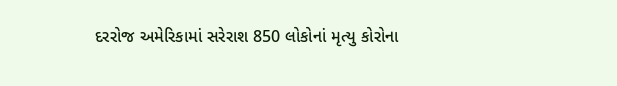દરરોજ અમેરિકામાં સરેરાશ 850 લોકોનાં મૃત્યુ કોરોના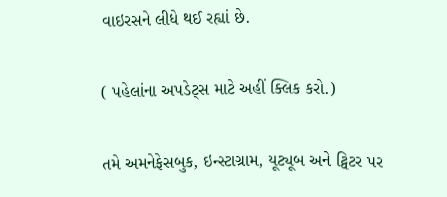વાઇરસને લીધે થઈ રહ્યાં છે.

( પહેલાંના અપડેટ્સ માટે અહીં ક્લિક કરો.)

તમે અમનેફેસબુક, ઇન્સ્ટાગ્રામ, યૂટ્યૂબ અને ટ્વિટર પર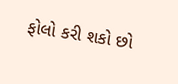ફોલો કરી શકો છો